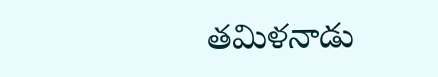తమిళనాడు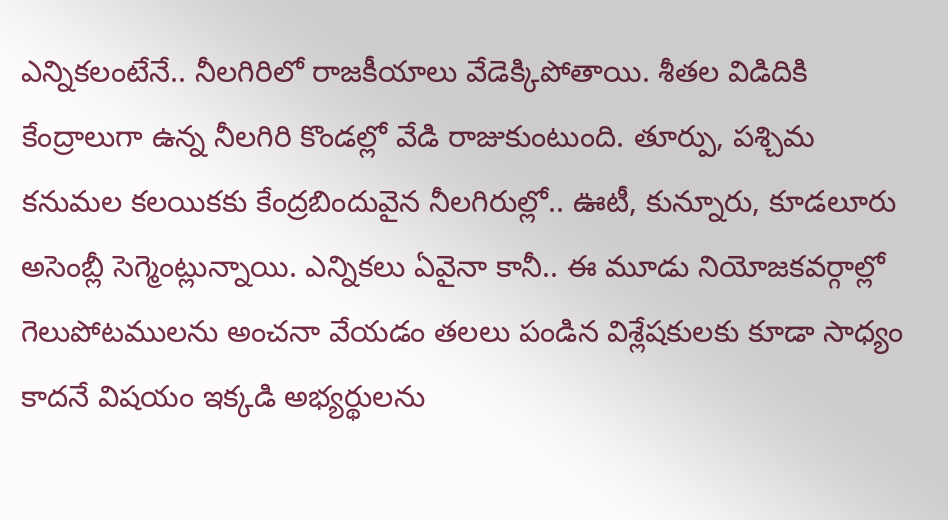ఎన్నికలంటేనే.. నీలగిరిలో రాజకీయాలు వేడెక్కిపోతాయి. శీతల విడిదికి కేంద్రాలుగా ఉన్న నీలగిరి కొండల్లో వేడి రాజుకుంటుంది. తూర్పు, పశ్చిమ కనుమల కలయికకు కేంద్రబిందువైన నీలగిరుల్లో.. ఊటీ, కున్నూరు, కూడలూరు అసెంబ్లీ సెగ్మెంట్లున్నాయి. ఎన్నికలు ఏవైనా కానీ.. ఈ మూడు నియోజకవర్గాల్లో గెలుపోటములను అంచనా వేయడం తలలు పండిన విశ్లేషకులకు కూడా సాధ్యం కాదనే విషయం ఇక్కడి అభ్యర్థులను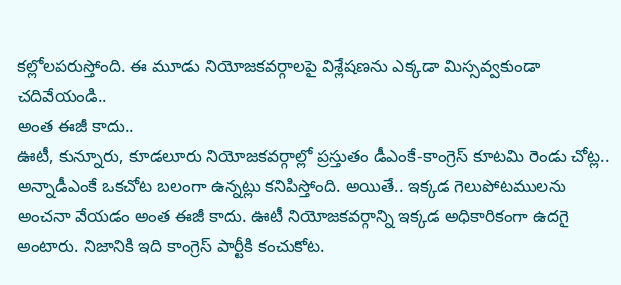కల్లోలపరుస్తోంది. ఈ మూడు నియోజకవర్గాలపై విశ్లేషణను ఎక్కడా మిస్సవ్వకుండా చదివేయండి..
అంత ఈజీ కాదు..
ఊటీ, కున్నూరు, కూడలూరు నియోజకవర్గాల్లో ప్రస్తుతం డీఎంకే-కాంగ్రెస్ కూటమి రెండు చోట్ల.. అన్నాడీఎంకే ఒకచోట బలంగా ఉన్నట్లు కనిపిస్తోంది. అయితే.. ఇక్కడ గెలుపోటములను అంచనా వేయడం అంత ఈజీ కాదు. ఊటీ నియోజకవర్గాన్ని ఇక్కడ అధికారికంగా ఉదగై అంటారు. నిజానికి ఇది కాంగ్రెస్ పార్టీకి కంచుకోట.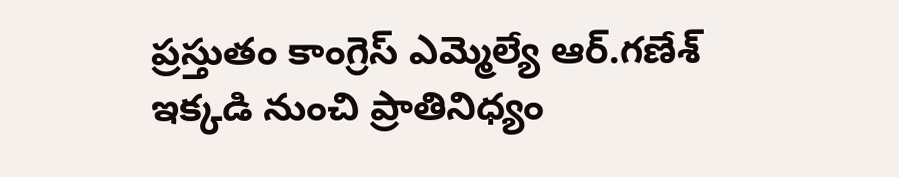ప్రస్తుతం కాంగ్రెస్ ఎమ్మెల్యే ఆర్.గణేశ్ ఇక్కడి నుంచి ప్రాతినిధ్యం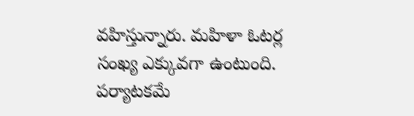వహిస్తున్నారు. మహిళా ఓటర్ల సంఖ్య ఎక్కువగా ఉంటుంది. పర్యాటకమే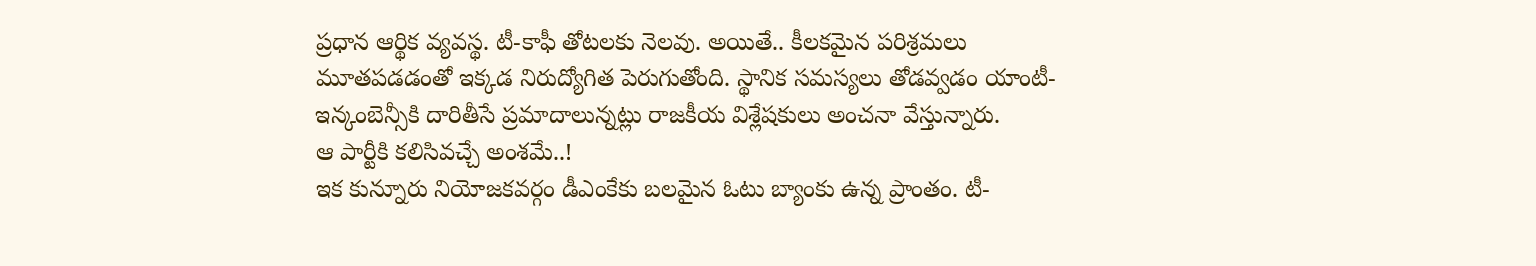ప్రధాన ఆర్థిక వ్యవస్థ. టీ-కాఫీ తోటలకు నెలవు. అయితే.. కీలకమైన పరిశ్రమలు మూతపడడంతో ఇక్కడ నిరుద్యోగిత పెరుగుతోంది. స్థానిక సమస్యలు తోడవ్వడం యాంటీ-ఇన్కంబెన్సీకి దారితీసే ప్రమాదాలున్నట్లు రాజకీయ విశ్లేషకులు అంచనా వేస్తున్నారు.
ఆ పార్టీకి కలిసివచ్చే అంశమే..!
ఇక కున్నూరు నియోజకవర్గం డీఎంకేకు బలమైన ఓటు బ్యాంకు ఉన్న ప్రాంతం. టీ-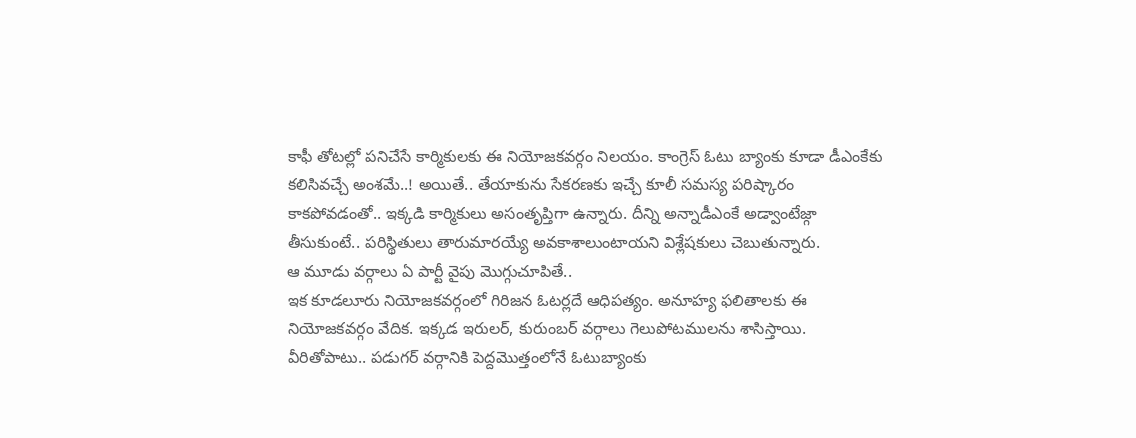కాఫీ తోటల్లో పనిచేసే కార్మికులకు ఈ నియోజకవర్గం నిలయం. కాంగ్రెస్ ఓటు బ్యాంకు కూడా డీఎంకేకు కలిసివచ్చే అంశమే..! అయితే.. తేయాకును సేకరణకు ఇచ్చే కూలీ సమస్య పరిష్కారం కాకపోవడంతో.. ఇక్కడి కార్మికులు అసంతృప్తిగా ఉన్నారు. దీన్ని అన్నాడీఎంకే అడ్వాంటేజ్గా తీసుకుంటే.. పరిస్థితులు తారుమారయ్యే అవకాశాలుంటాయని విశ్లేషకులు చెబుతున్నారు.
ఆ మూడు వర్గాలు ఏ పార్టీ వైపు మొగ్గుచూపితే..
ఇక కూడలూరు నియోజకవర్గంలో గిరిజన ఓటర్లదే ఆధిపత్యం. అనూహ్య ఫలితాలకు ఈ నియోజకవర్గం వేదిక. ఇక్కడ ఇరులర్, కురుంబర్ వర్గాలు గెలుపోటములను శాసిస్తాయి. వీరితోపాటు.. పడుగర్ వర్గానికి పెద్దమొత్తంలోనే ఓటుబ్యాంకు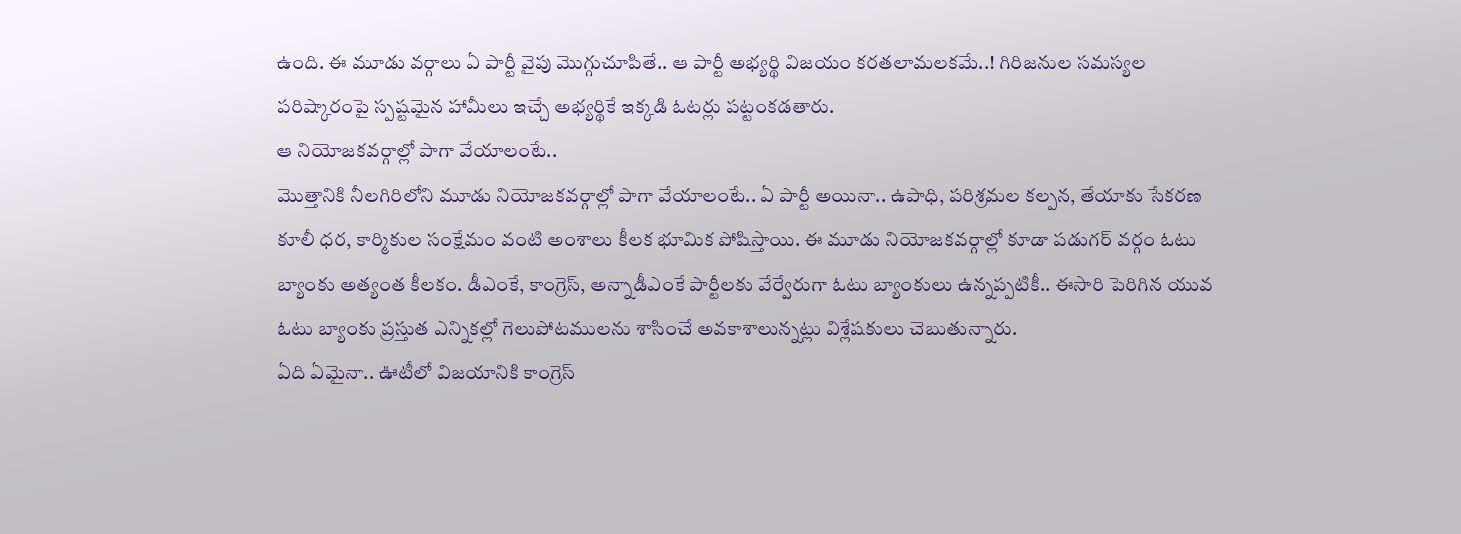ఉంది. ఈ మూడు వర్గాలు ఏ పార్టీ వైపు మొగ్గుచూపితే.. ఆ పార్టీ అభ్యర్థి విజయం కరతలామలకమే..! గిరిజనుల సమస్యల పరిష్కారంపై స్పష్టమైన హామీలు ఇచ్చే అభ్యర్థికే ఇక్కడి ఓటర్లు పట్టంకడతారు.
ఆ నియోజకవర్గాల్లో పాగా వేయాలంటే..
మొత్తానికి నీలగిరిలోని మూడు నియోజకవర్గాల్లో పాగా వేయాలంటే.. ఏ పార్టీ అయినా.. ఉపాధి, పరిశ్రమల కల్పన, తేయాకు సేకరణ కూలీ ధర, కార్మికుల సంక్షేమం వంటి అంశాలు కీలక భూమిక పోషిస్తాయి. ఈ మూడు నియోజకవర్గాల్లో కూడా పడుగర్ వర్గం ఓటు బ్యాంకు అత్యంత కీలకం. డీఎంకే, కాంగ్రెస్, అన్నాడీఎంకే పార్టీలకు వేర్వేరుగా ఓటు బ్యాంకులు ఉన్నప్పటికీ.. ఈసారి పెరిగిన యువ ఓటు బ్యాంకు ప్రస్తుత ఎన్నికల్లో గెలుపోటములను శాసించే అవకాశాలున్నట్లు విశ్లేషకులు చెబుతున్నారు.
ఏది ఏమైనా.. ఊటీలో విజయానికి కాంగ్రెస్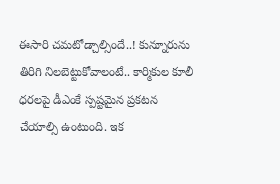ఈసారి చమటోడ్చాల్సిందే..! కున్నూరును తిరిగి నిలబెట్టుకోవాలంటే.. కార్మికుల కూలీ ధరలపై డీఎంకే స్పష్టమైన ప్రకటన చేయాల్సి ఉంటుంది. ఇక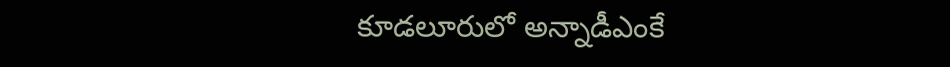కూడలూరులో అన్నాడీఎంకే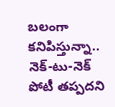బలంగా కనిపిస్తున్నా.. నెక్-టు-నెక్ పోటీ తప్పదని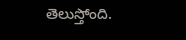తెలుస్తోంది.